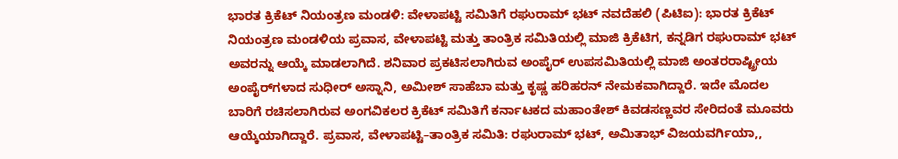ಭಾರತ ಕ್ರಿಕೆಟ್ ನಿಯಂತ್ರಣ ಮಂಡಳಿ: ವೇಳಾಪಟ್ಟಿ ಸಮಿತಿಗೆ ರಘುರಾಮ್ ಭಟ್ ನವದೆಹಲಿ (ಪಿಟಿಐ): ಭಾರತ ಕ್ರಿಕೆಟ್ ನಿಯಂತ್ರಣ ಮಂಡಳಿಯ ಪ್ರವಾಸ, ವೇಳಾಪಟ್ಟಿ ಮತ್ತು ತಾಂತ್ರಿಕ ಸಮಿತಿಯಲ್ಲಿ ಮಾಜಿ ಕ್ರಿಕೆಟಿಗ, ಕನ್ನಡಿಗ ರಘುರಾಮ್ ಭಟ್ ಅವರನ್ನು ಆಯ್ಕೆ ಮಾಡಲಾಗಿದೆ. ಶನಿವಾರ ಪ್ರಕಟಿಸಲಾಗಿರುವ ಅಂಪೈರ್ ಉಪಸಮಿತಿಯಲ್ಲಿ ಮಾಜಿ ಅಂತರರಾಷ್ಟ್ರೀಯ ಅಂಪೈರ್‌ಗಳಾದ ಸುಧೀರ್ ಅಸ್ನಾನಿ, ಅಮೀಶ್ ಸಾಹೆಬಾ ಮತ್ತು ಕೃಷ್ಣ ಹರಿಹರನ್ ನೇಮಕವಾಗಿದ್ದಾರೆ. ಇದೇ ಮೊದಲ ಬಾರಿಗೆ ರಚಿಸಲಾಗಿರುವ ಅಂಗವಿಕಲರ ಕ್ರಿಕೆಟ್ ಸಮಿತಿಗೆ ಕರ್ನಾಟಕದ ಮಹಾಂತೇಶ್ ಕಿವಡಸಣ್ಣವರ ಸೇರಿದಂತೆ ಮೂವರು ಆಯ್ಕೆಯಾಗಿದ್ದಾರೆ. ಪ್ರವಾಸ, ವೇಳಾಪಟ್ಟಿ–ತಾಂತ್ರಿಕ ಸಮಿತಿ: ರಘುರಾಮ್ ಭಟ್, ಅಮಿತಾಭ್ ವಿಜಯವರ್ಗಿಯಾ,,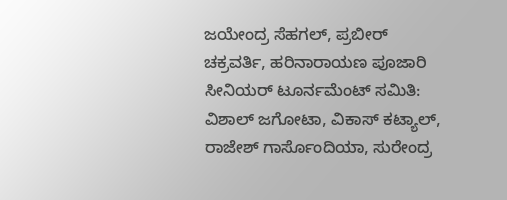ಜಯೇಂದ್ರ ಸೆಹಗಲ್, ಪ್ರಬೀರ್ ಚಕ್ರವರ್ತಿ, ಹರಿನಾರಾಯಣ ಪೂಜಾರಿ ಸೀನಿಯರ್ ಟೂರ್ನಮೆಂಟ್ ಸಮಿತಿ: ವಿಶಾಲ್ ಜಗೋಟಾ, ವಿಕಾಸ್ ಕಟ್ಯಾಲ್, ರಾಜೇಶ್ ಗಾರ್ಸೊಂದಿಯಾ, ಸುರೇಂದ್ರ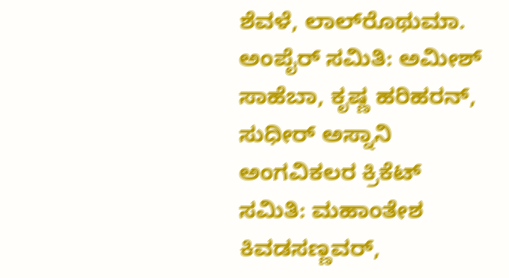ಶೆವಳೆ, ಲಾಲ್‌ರೊಥುಮಾ. ಅಂಪೈರ್ ಸಮಿತಿ: ಅಮೀಶ್ ಸಾಹೆಬಾ, ಕೃಷ್ಣ ಹರಿಹರನ್, ಸುಧೀರ್ ಅಸ್ನಾನಿ ಅಂಗವಿಕಲರ ಕ್ರಿಕೆಟ್ ಸಮಿತಿ: ಮಹಾಂತೇಶ ಕಿವಡಸಣ್ಣವರ್,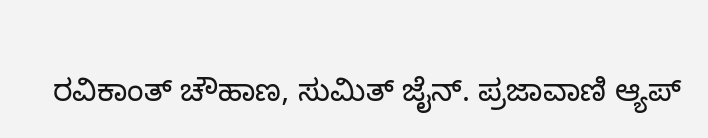ರವಿಕಾಂತ್ ಚೌಹಾಣ, ಸುಮಿತ್ ಜೈನ್. ಪ್ರಜಾವಾಣಿ ಆ್ಯಪ್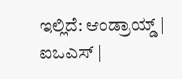ಇಲ್ಲಿದೆ: ಆಂಡ್ರಾಯ್ಡ್ | ಐಒಎಸ್ |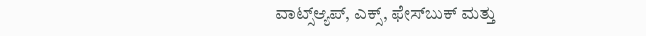ವಾಟ್ಸ್ಆ್ಯಪ್, ಎಕ್ಸ್, ಫೇಸ್‌ಬುಕ್ ಮತ್ತು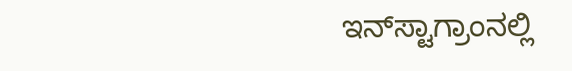ಇನ್‌ಸ್ಟಾಗ್ರಾಂನಲ್ಲಿ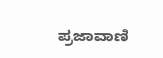ಪ್ರಜಾವಾಣಿ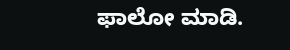ಫಾಲೋ ಮಾಡಿ.